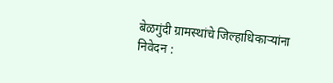बेळगुंदी ग्रामस्थांचे जिल्हाधिकाऱ्यांना निवेदन :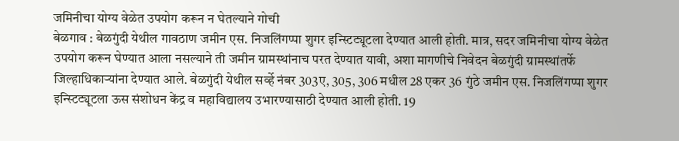जमिनीचा योग्य वेळेत उपयोग करून न घेतल्याने गोची
बेळगाव : बेळगुंदी येथील गावठाण जमीन एस. निजलिंगप्पा शुगर इन्स्टिट्यूटला देण्यात आली होती. मात्र, सदर जमिनीचा योग्य वेळेत उपयोग करून घेण्यात आला नसल्याने ती जमीन ग्रामस्थांनाच परत देण्यात यावी, अशा मागणीचे निवेदन बेळगुंदी ग्रामस्थांतर्फे जिल्हाधिकाऱ्यांना देण्यात आले. बेळगुंदी येथील सर्व्हे नंबर 303ए, 305, 306 मधील 28 एकर 36 गुंठे जमीन एस. निजलिंगप्पा शुगर इन्स्टिट्यूटला ऊस संशोधन केंद्र व महाविद्यालय उभारण्यासाठी देण्यात आली होती. 19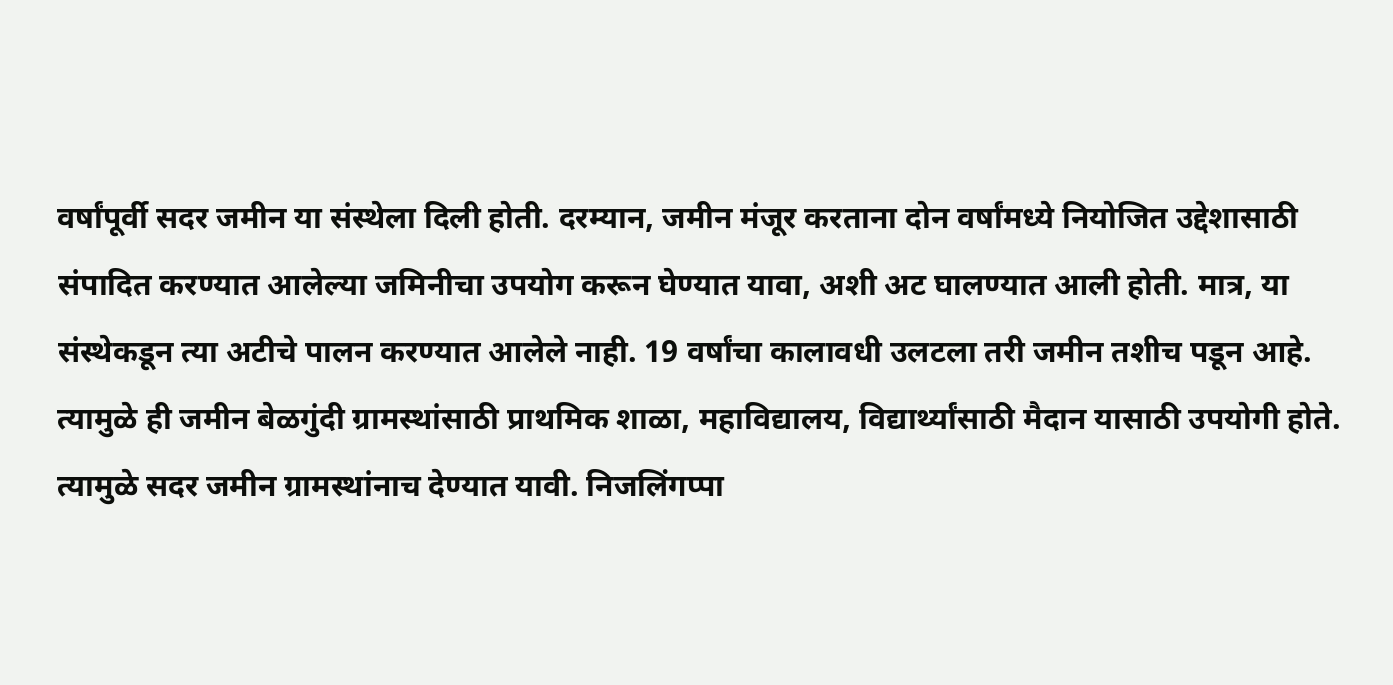वर्षांपूर्वी सदर जमीन या संस्थेला दिली होती. दरम्यान, जमीन मंजूर करताना दोन वर्षांमध्ये नियोजित उद्देशासाठी संपादित करण्यात आलेल्या जमिनीचा उपयोग करून घेण्यात यावा, अशी अट घालण्यात आली होती. मात्र, या संस्थेकडून त्या अटीचे पालन करण्यात आलेले नाही. 19 वर्षांचा कालावधी उलटला तरी जमीन तशीच पडून आहे. त्यामुळे ही जमीन बेळगुंदी ग्रामस्थांसाठी प्राथमिक शाळा, महाविद्यालय, विद्यार्थ्यांसाठी मैदान यासाठी उपयोगी होते. त्यामुळे सदर जमीन ग्रामस्थांनाच देण्यात यावी. निजलिंगप्पा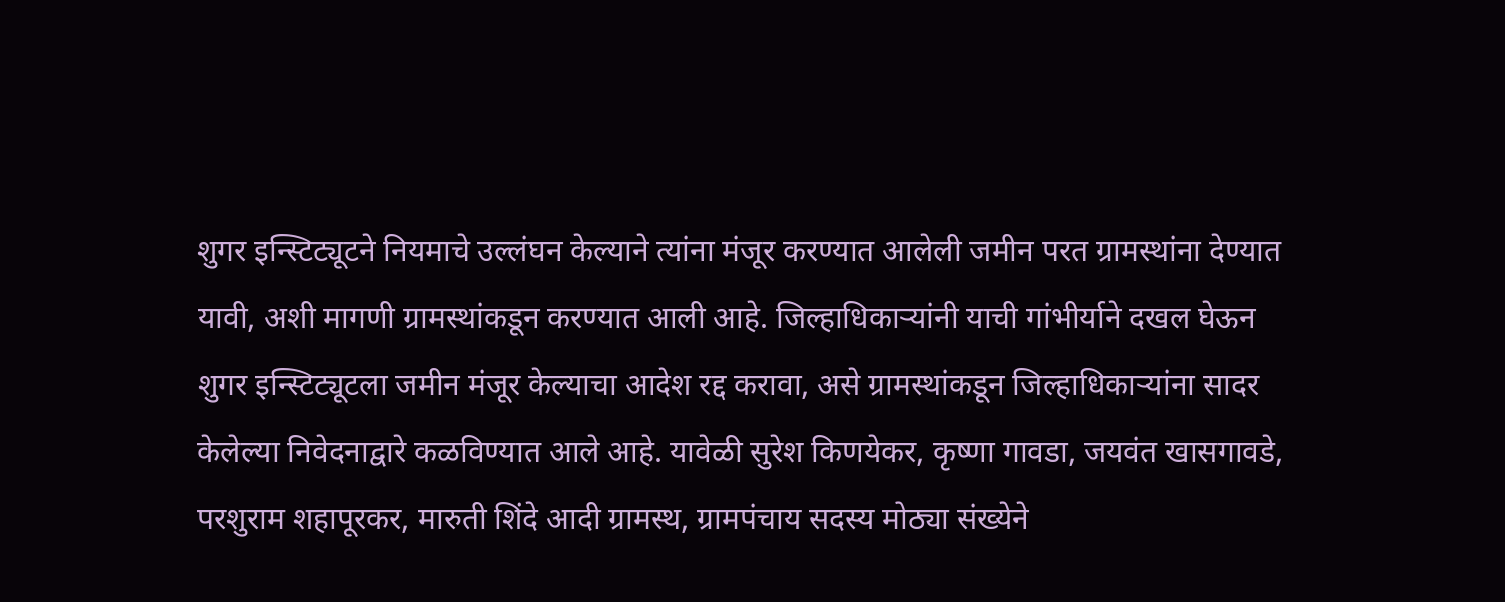शुगर इन्स्टिट्यूटने नियमाचे उल्लंघन केल्याने त्यांना मंजूर करण्यात आलेली जमीन परत ग्रामस्थांना देण्यात यावी, अशी मागणी ग्रामस्थांकडून करण्यात आली आहे. जिल्हाधिकाऱ्यांनी याची गांभीर्याने दखल घेऊन शुगर इन्स्टिट्यूटला जमीन मंजूर केल्याचा आदेश रद्द करावा, असे ग्रामस्थांकडून जिल्हाधिकाऱ्यांना सादर केलेल्या निवेदनाद्वारे कळविण्यात आले आहे. यावेळी सुरेश किणयेकर, कृष्णा गावडा, जयवंत खासगावडे, परशुराम शहापूरकर, मारुती शिंदे आदी ग्रामस्थ, ग्रामपंचाय सदस्य मोठ्या संख्येने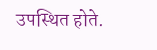उपस्थित होते.